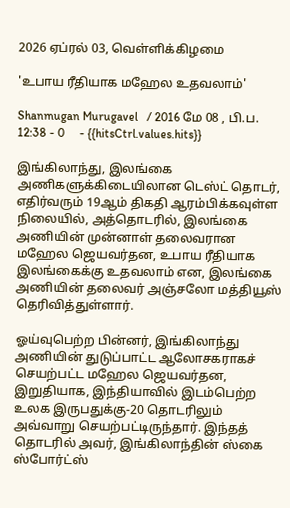2026 ஏப்ரல் 03, வெள்ளிக்கிழமை

'உபாய ரீதியாக மஹேல உதவலாம்'

Shanmugan Murugavel   / 2016 மே 08 , பி.ப. 12:38 - 0     - {{hitsCtrl.values.hits}}

இங்கிலாந்து, இலங்கை அணிகளுக்கிடையிலான டெஸ்ட் தொடர், எதிர்வரும் 19ஆம் திகதி ஆரம்பிக்கவுள்ள நிலையில், அத்தொடரில், இலங்கை அணியின் முன்னாள் தலைவரான மஹேல ஜெயவர்தன, உபாய ரீதியாக இலங்கைக்கு உதவலாம் என, இலங்கை அணியின் தலைவர் அஞ்சலோ மத்தியூஸ் தெரிவித்துள்ளார்.

ஓய்வுபெற்ற பின்னர், இங்கிலாந்து அணியின் துடுப்பாட்ட ஆலோசகராகச் செயற்பட்ட மஹேல ஜெயவர்தன, இறுதியாக, இந்தியாவில் இடம்பெற்ற உலக இருபதுக்கு-20 தொடரிலும் அவ்வாறு செயற்பட்டிருந்தார். இந்தத் தொடரில் அவர், இங்கிலாந்தின் ஸ்கை ஸ்போர்ட்ஸ்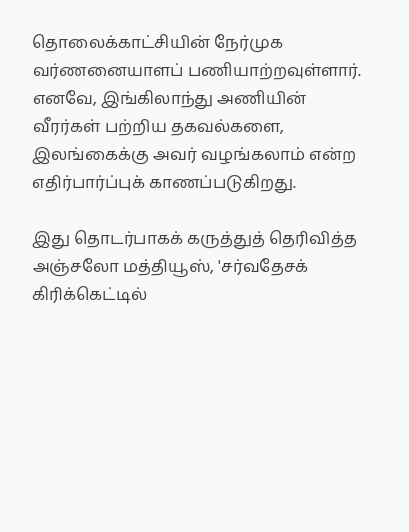தொலைக்காட்சியின் நேர்முக வர்ணனையாளப் பணியாற்றவுள்ளார். எனவே, இங்கிலாந்து அணியின் வீரர்கள் பற்றிய தகவல்களை, இலங்கைக்கு அவர் வழங்கலாம் என்ற எதிர்பார்ப்புக் காணப்படுகிறது.

இது தொடர்பாகக் கருத்துத் தெரிவித்த அஞ்சலோ மத்தியூஸ், 'சர்வதேசக் கிரிக்கெட்டில்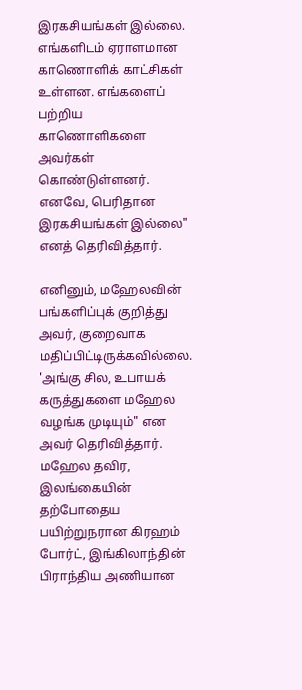இரகசியங்கள் இல்லை. எங்களிடம் ஏராளமான காணொளிக் காட்சிகள் உள்ளன. எங்களைப் பற்றிய காணொளிகளை அவர்கள் கொண்டுள்ளனர். எனவே, பெரிதான இரகசியங்கள் இல்லை" எனத் தெரிவித்தார்.

எனினும், மஹேலவின் பங்களிப்புக் குறித்து அவர், குறைவாக மதிப்பிட்டிருக்கவில்லை. 'அங்கு சில, உபாயக் கருத்துகளை மஹேல வழங்க முடியும்" என அவர் தெரிவித்தார். மஹேல தவிர, இலங்கையின் தற்போதைய பயிற்றுநரான கிரஹம் போர்ட், இங்கிலாந்தின் பிராந்திய அணியான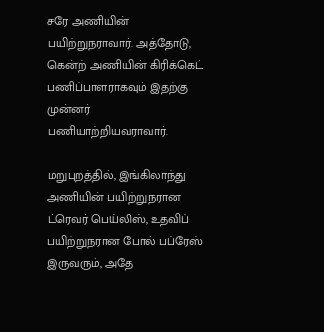சரே அணியின் பயிற்றுநராவார். அத்தோடு, கென்ற் அணியின் கிரிக்கெட் பணிப்பாளராகவும் இதற்கு முன்னர் பணியாற்றியவராவார்.

மறுபுறத்தில், இங்கிலாந்து அணியின் பயிற்றுநரான ட்ரெவர் பெய்லிஸ், உதவிப் பயிற்றுநரான போல் பப்ரேஸ் இருவரும், அதே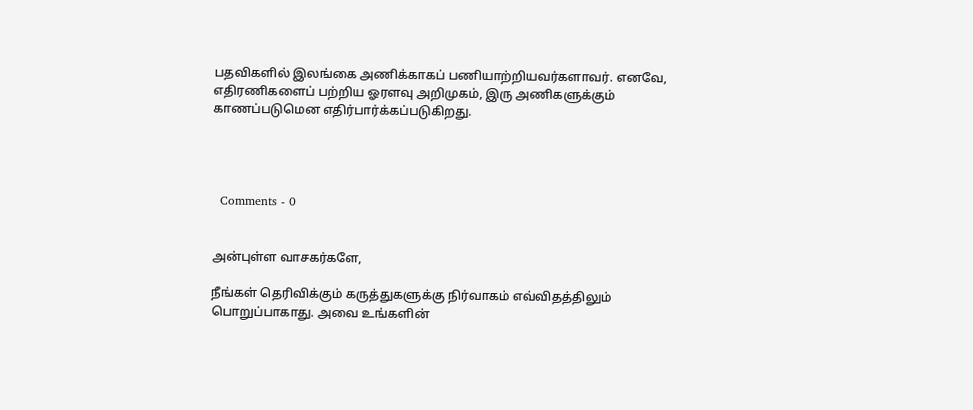பதவிகளில் இலங்கை அணிக்காகப் பணியாற்றியவர்களாவர். எனவே, எதிரணிகளைப் பற்றிய ஓரளவு அறிமுகம், இரு அணிகளுக்கும் காணப்படுமென எதிர்பார்க்கப்படுகிறது.




  Comments - 0


அன்புள்ள வாசகர்களே,

நீங்கள் தெரிவிக்கும் கருத்துகளுக்கு நிர்வாகம் எவ்விதத்திலும் பொறுப்பாகாது. அவை உங்களின்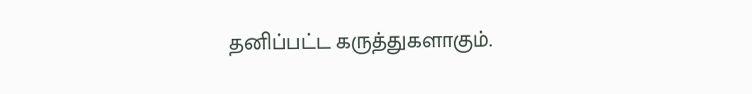தனிப்பட்ட கருத்துகளாகும்.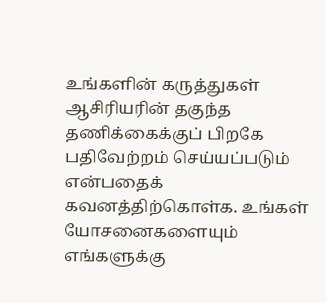உங்களின் கருத்துகள் ஆசிரியரின் தகுந்த தணிக்கைக்குப் பிறகே பதிவேற்றம் செய்யப்படும் என்பதைக் கவனத்திற்கொள்க. உங்கள் யோசனைகளையும் எங்களுக்கு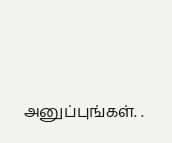அனுப்புங்கள். .